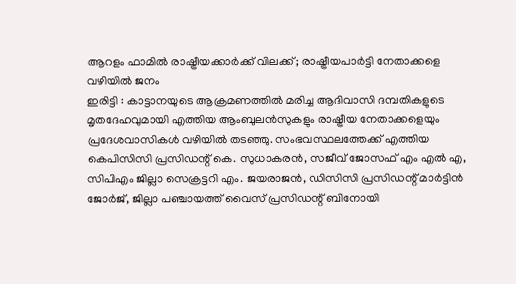ആറളം ഫാമിൽ രാഷ്ട്രീയക്കാർക്ക് വിലക്ക്; രാഷ്ട്രീയപാർട്ടി നേതാക്കളെ വഴിയിൽ ജനം
ഇരിട്ടി : കാട്ടാനയുടെ ആക്രമണത്തിൽ മരിച്ച ആദിവാസി ദമ്പതികളുടെ മൃതദേഹവുമായി എത്തിയ ആംബുലൻസുകളും രാഷ്ട്രീയ നേതാക്കളെയും പ്രദേശവാസികൾ വഴിയിൽ തടഞ്ഞു. സംഭവസ്ഥലത്തേക്ക് എത്തിയ കെപിസിസി പ്രസിഡന്റ് കെ. സുധാകരൻ, സജീവ് ജോസഫ് എം എൽ എ, സിപിഎം ജില്ലാ സെക്രട്ടറി എം. ജയരാജൻ, ഡിസിസി പ്രസിഡന്റ് മാർട്ടിൻ ജോർജ്, ജില്ലാ പഞ്ചായത്ത് വൈസ് പ്രസിഡന്റ് ബിനോയി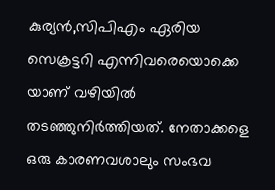കുര്യൻ,സിപിഎം ഏരിയ സെക്രട്ടറി എന്നിവരെയൊക്കെ യാണ് വഴിയിൽ തടഞ്ഞുനിർത്തിയത്. നേതാക്കളെ ഒരു കാരണവശാലും സംഭവ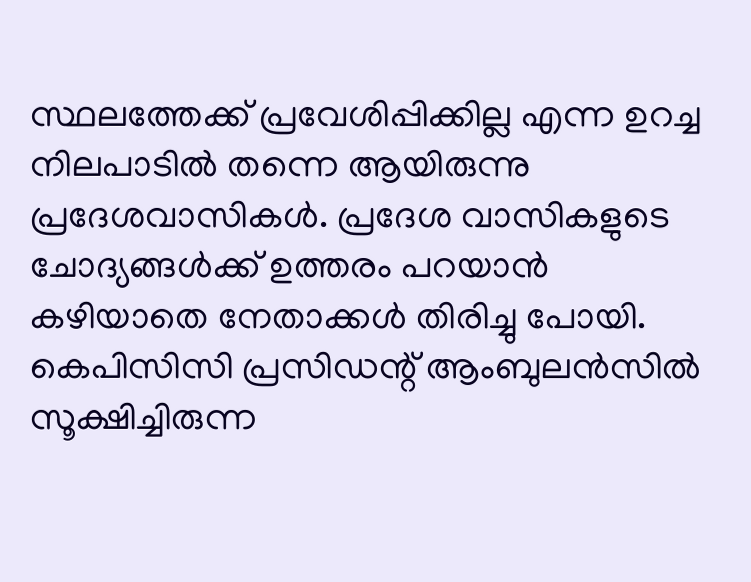സ്ഥലത്തേക്ക് പ്രവേശിപ്പിക്കില്ല എന്ന ഉറച്ച നിലപാടിൽ തന്നെ ആയിരുന്നു പ്രദേശവാസികൾ. പ്രദേശ വാസികളുടെ ചോദ്യങ്ങൾക്ക് ഉത്തരം പറയാൻ കഴിയാതെ നേതാക്കൾ തിരിച്ചു പോയി. കെപിസിസി പ്രസിഡന്റ് ആംബുലൻസിൽ സൂക്ഷിച്ചിരുന്ന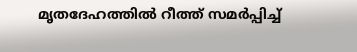മൃതദേഹത്തിൽ റീത്ത് സമർപ്പിച്ച്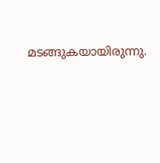മടങ്ങുകയായിരുന്നു.